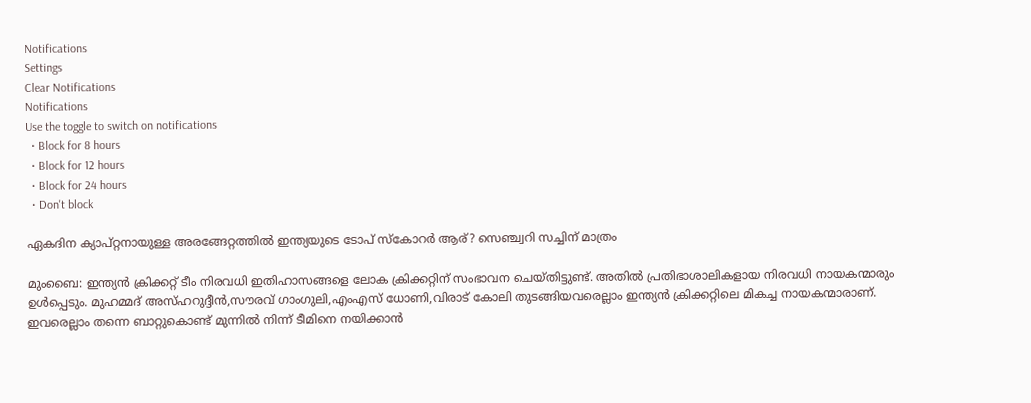Notifications
Settings
Clear Notifications
Notifications
Use the toggle to switch on notifications
  • Block for 8 hours
  • Block for 12 hours
  • Block for 24 hours
  • Don't block

ഏകദിന ക്യാപ്റ്റനായുള്ള അരങ്ങേറ്റത്തില്‍ ഇന്ത്യയുടെ ടോപ് സ്‌കോറര്‍ ആര്? സെഞ്ച്വറി സച്ചിന് മാത്രം

മുംബൈ: ഇന്ത്യന്‍ ക്രിക്കറ്റ് ടീം നിരവധി ഇതിഹാസങ്ങളെ ലോക ക്രിക്കറ്റിന് സംഭാവന ചെയ്തിട്ടുണ്ട്. അതില്‍ പ്രതിഭാശാലികളായ നിരവധി നായകന്മാരും ഉള്‍പ്പെടും. മുഹമ്മദ് അസ്ഹറുദ്ദീന്‍,സൗരവ് ഗാംഗുലി,എംഎസ് ധോണി,വിരാട് കോലി തുടങ്ങിയവരെല്ലാം ഇന്ത്യന്‍ ക്രിക്കറ്റിലെ മികച്ച നായകന്മാരാണ്. ഇവരെല്ലാം തന്നെ ബാറ്റുകൊണ്ട് മുന്നില്‍ നിന്ന് ടീമിനെ നയിക്കാന്‍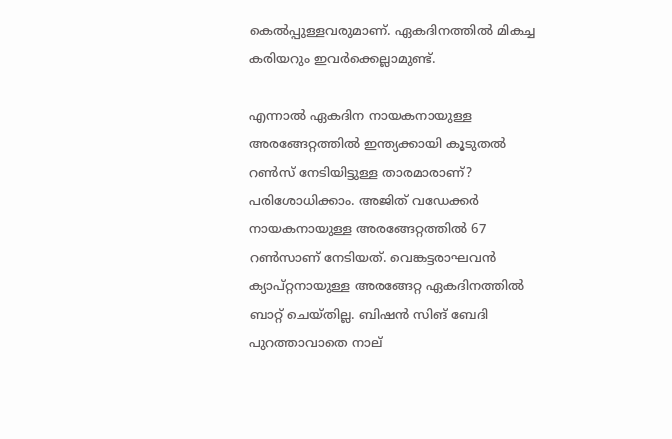കെല്‍പ്പുള്ളവരുമാണ്. ഏകദിനത്തില്‍ മികച്ച കരിയറും ഇവര്‍ക്കെല്ലാമുണ്ട്.

എന്നാല്‍ ഏകദിന നായകനായുള്ള അരങ്ങേറ്റത്തില്‍ ഇന്ത്യക്കായി കൂടുതല്‍ റണ്‍സ് നേടിയിട്ടുള്ള താരമാരാണ്? പരിശോധിക്കാം. അജിത് വഡേക്കര്‍ നായകനായുള്ള അരങ്ങേറ്റത്തില്‍ 67 റണ്‍സാണ് നേടിയത്. വെങ്കട്ടരാഘവന്‍ ക്യാപ്റ്റനായുള്ള അരങ്ങേറ്റ ഏകദിനത്തില്‍ ബാറ്റ് ചെയ്തില്ല. ബിഷന്‍ സിങ് ബേദി പുറത്താവാതെ നാല്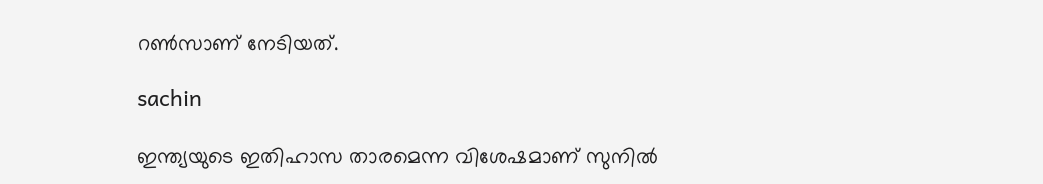റണ്‍സാണ് നേടിയത്.

sachin

ഇന്ത്യയുടെ ഇതിഹാസ താരമെന്ന വിശേഷമാണ് സുനില്‍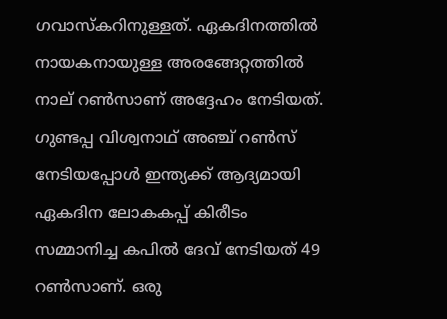ഗവാസ്‌കറിനുള്ളത്. ഏകദിനത്തില്‍ നായകനായുള്ള അരങ്ങേറ്റത്തില്‍ നാല് റണ്‍സാണ് അദ്ദേഹം നേടിയത്. ഗുണ്ടപ്പ വിശ്വനാഥ് അഞ്ച് റണ്‍സ് നേടിയപ്പോള്‍ ഇന്ത്യക്ക് ആദ്യമായി ഏകദിന ലോകകപ്പ് കിരീടം സമ്മാനിച്ച കപില്‍ ദേവ് നേടിയത് 49 റണ്‍സാണ്. ഒരു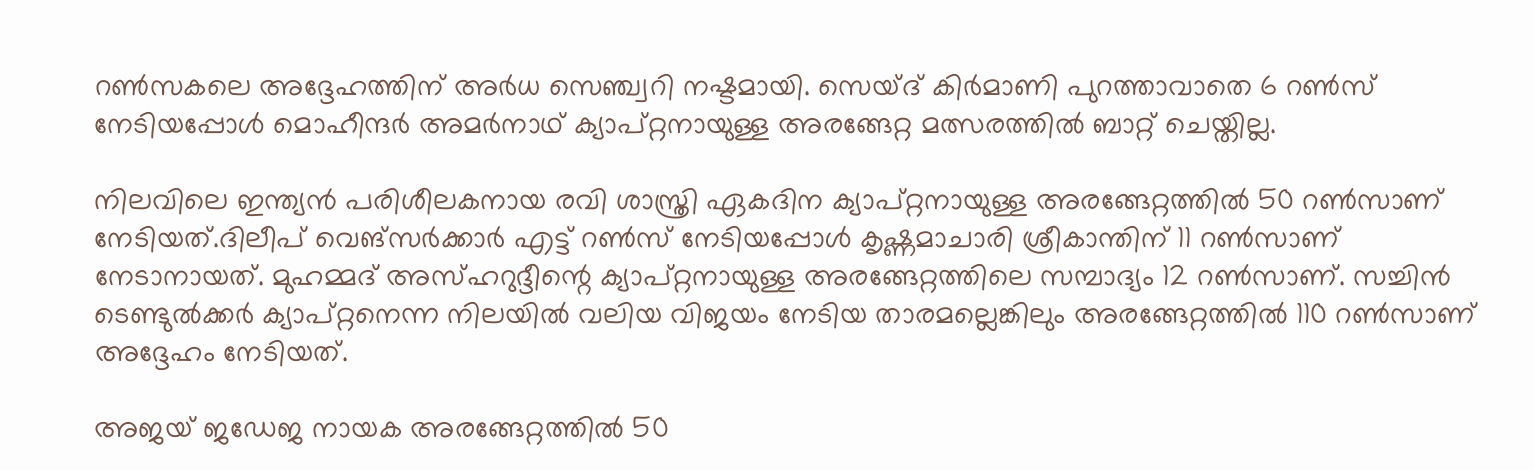റണ്‍സകലെ അദ്ദേഹത്തിന് അര്‍ധ സെഞ്ച്വറി നഷ്ടമായി. സെയ്ദ് കിര്‍മാണി പുറത്താവാതെ 6 റണ്‍സ് നേടിയപ്പോള്‍ മൊഹീന്ദര്‍ അമര്‍നാഥ് ക്യാപ്റ്റനായുള്ള അരങ്ങേറ്റ മത്സരത്തില്‍ ബാറ്റ് ചെയ്തില്ല.

നിലവിലെ ഇന്ത്യന്‍ പരിശീലകനായ രവി ശാസ്ത്രി ഏകദിന ക്യാപ്റ്റനായുള്ള അരങ്ങേറ്റത്തില്‍ 50 റണ്‍സാണ് നേടിയത്.ദിലീപ് വെങ്‌സര്‍ക്കാര്‍ എട്ട് റണ്‍സ് നേടിയപ്പോള്‍ കൃഷ്ണമാചാരി ശ്രീകാന്തിന് 11 റണ്‍സാണ് നേടാനായത്. മുഹമ്മദ് അസ്ഹറുദ്ദീന്റെ ക്യാപ്റ്റനായുള്ള അരങ്ങേറ്റത്തിലെ സമ്പാദ്യം 12 റണ്‍സാണ്. സച്ചിന്‍ ടെണ്ടുല്‍ക്കര്‍ ക്യാപ്റ്റനെന്ന നിലയില്‍ വലിയ വിജയം നേടിയ താരമല്ലെങ്കിലും അരങ്ങേറ്റത്തില്‍ 110 റണ്‍സാണ് അദ്ദേഹം നേടിയത്.

അജയ് ജഡേജ നായക അരങ്ങേറ്റത്തില്‍ 50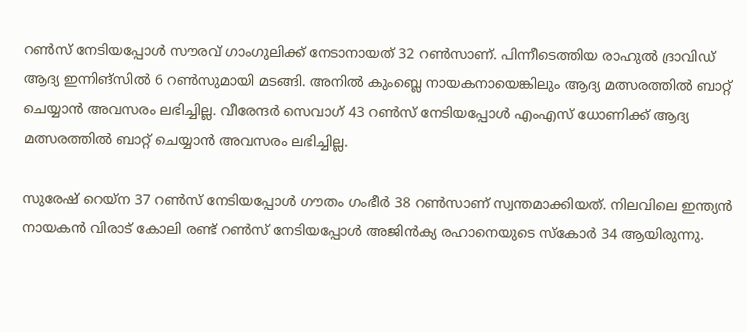റണ്‍സ് നേടിയപ്പോള്‍ സൗരവ് ഗാംഗുലിക്ക് നേടാനായത് 32 റണ്‍സാണ്. പിന്നീടെത്തിയ രാഹുല്‍ ദ്രാവിഡ് ആദ്യ ഇന്നിങ്‌സില്‍ 6 റണ്‍സുമായി മടങ്ങി. അനില്‍ കുംബ്ലെ നായകനായെങ്കിലും ആദ്യ മത്സരത്തില്‍ ബാറ്റ് ചെയ്യാന്‍ അവസരം ലഭിച്ചില്ല. വീരേന്ദര്‍ സെവാഗ് 43 റണ്‍സ് നേടിയപ്പോള്‍ എംഎസ് ധോണിക്ക് ആദ്യ മത്സരത്തില്‍ ബാറ്റ് ചെയ്യാന്‍ അവസരം ലഭിച്ചില്ല.

സുരേഷ് റെയ്‌ന 37 റണ്‍സ് നേടിയപ്പോള്‍ ഗൗതം ഗംഭീര്‍ 38 റണ്‍സാണ് സ്വന്തമാക്കിയത്. നിലവിലെ ഇന്ത്യന്‍ നായകന്‍ വിരാട് കോലി രണ്ട് റണ്‍സ് നേടിയപ്പോള്‍ അജിന്‍ക്യ രഹാനെയുടെ സ്‌കോര്‍ 34 ആയിരുന്നു.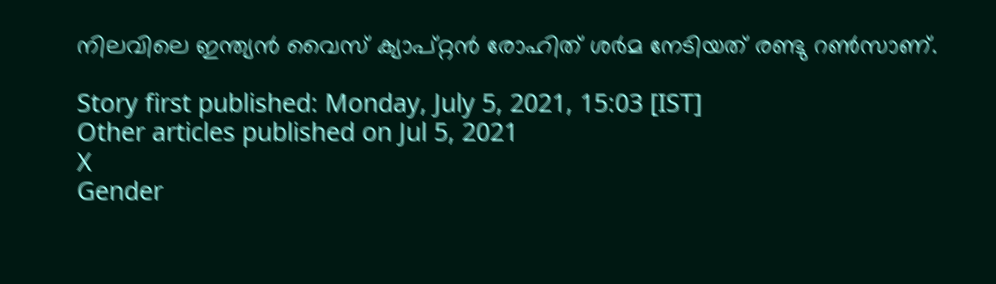നിലവിലെ ഇന്ത്യന്‍ വൈസ് ക്യാപ്റ്റന്‍ രോഹിത് ശര്‍മ നേടിയത് രണ്ടു റണ്‍സാണ്.

Story first published: Monday, July 5, 2021, 15:03 [IST]
Other articles published on Jul 5, 2021
X
Gender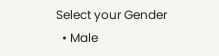Select your Gender
  • Male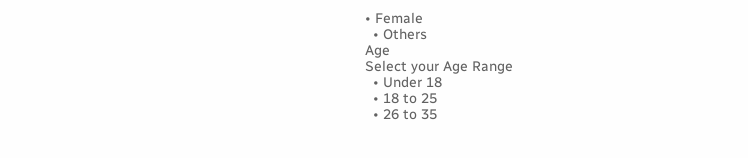• Female
  • Others
Age
Select your Age Range
  • Under 18
  • 18 to 25
  • 26 to 35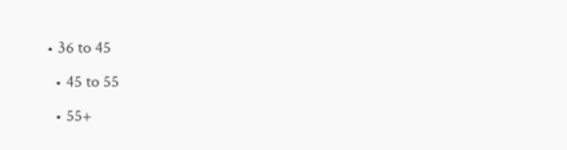• 36 to 45
  • 45 to 55
  • 55+